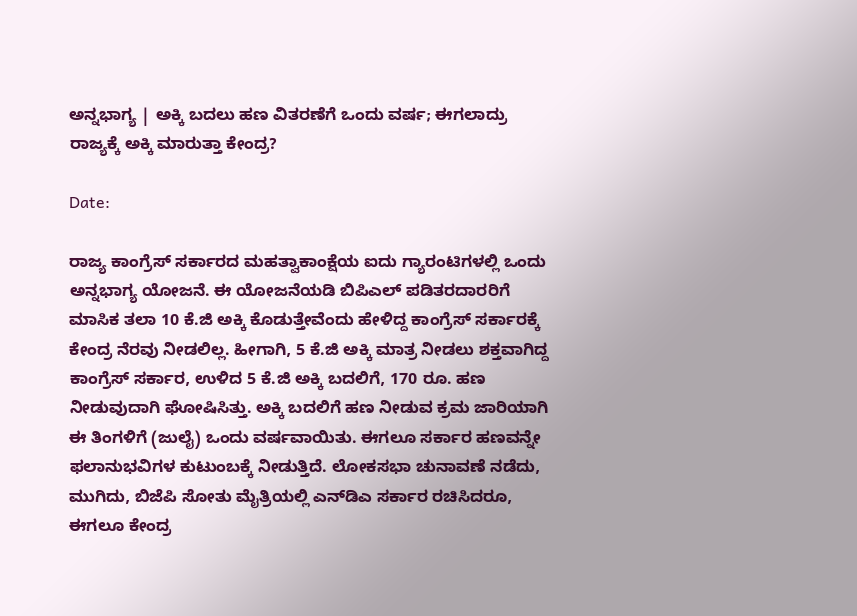ಅನ್ನಭಾಗ್ಯ | ಅಕ್ಕಿ ಬದಲು ಹಣ ವಿತರಣೆಗೆ ಒಂದು ವರ್ಷ; ಈಗಲಾದ್ರು ರಾಜ್ಯಕ್ಕೆ ಅಕ್ಕಿ ಮಾರುತ್ತಾ ಕೇಂದ್ರ?

Date:

ರಾಜ್ಯ ಕಾಂಗ್ರೆಸ್‌ ಸರ್ಕಾರದ ಮಹತ್ವಾಕಾಂಕ್ಷೆಯ ಐದು ಗ್ಯಾರಂಟಿಗಳಲ್ಲಿ ಒಂದು ಅನ್ನಭಾಗ್ಯ ಯೋಜನೆ. ಈ ಯೋಜನೆಯಡಿ ಬಿಪಿಎಲ್ ಪಡಿತರದಾರರಿಗೆ ಮಾಸಿಕ ತಲಾ 10 ಕೆ.ಜಿ ಅಕ್ಕಿ ಕೊಡುತ್ತೇವೆಂದು ಹೇಳಿದ್ದ ಕಾಂಗ್ರೆಸ್‌ ಸರ್ಕಾರಕ್ಕೆ ಕೇಂದ್ರ ನೆರವು ನೀಡಲಿಲ್ಲ. ಹೀಗಾಗಿ, 5 ಕೆ.ಜಿ ಅಕ್ಕಿ ಮಾತ್ರ ನೀಡಲು ಶಕ್ತವಾಗಿದ್ದ ಕಾಂಗ್ರೆಸ್‌ ಸರ್ಕಾರ, ಉಳಿದ 5 ಕೆ.ಜಿ ಅಕ್ಕಿ ಬದಲಿಗೆ, 170 ರೂ. ಹಣ ನೀಡುವುದಾಗಿ ಘೋಷಿಸಿತ್ತು. ಅಕ್ಕಿ ಬದಲಿಗೆ ಹಣ ನೀಡುವ ಕ್ರಮ ಜಾರಿಯಾಗಿ ಈ ತಿಂಗಳಿಗೆ (ಜುಲೈ) ಒಂದು ವರ್ಷವಾಯಿತು. ಈಗಲೂ ಸರ್ಕಾರ ಹಣವನ್ನೇ ಫಲಾನುಭವಿಗಳ ಕುಟುಂಬಕ್ಕೆ ನೀಡುತ್ತಿದೆ. ಲೋಕಸಭಾ ಚುನಾವಣೆ ನಡೆದು, ಮುಗಿದು, ಬಿಜೆಪಿ ಸೋತು ಮೈತ್ರಿಯಲ್ಲಿ ಎನ್‌ಡಿಎ ಸರ್ಕಾರ ರಚಿಸಿದರೂ, ಈಗಲೂ ಕೇಂದ್ರ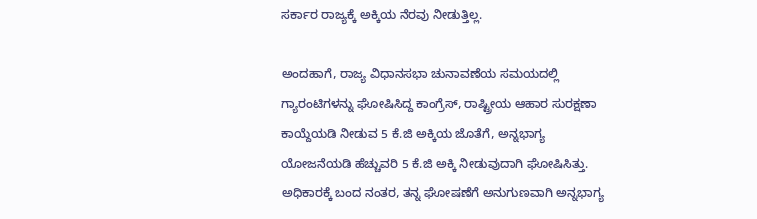ಸರ್ಕಾರ ರಾಜ್ಯಕ್ಕೆ ಅಕ್ಕಿಯ ನೆರವು ನೀಡುತ್ತಿಲ್ಲ.

ಅಂದಹಾಗೆ, ರಾಜ್ಯ ವಿಧಾನಸಭಾ ಚುನಾವಣೆಯ ಸಮಯದಲ್ಲಿ ಗ್ಯಾರಂಟಿಗಳನ್ನು ಘೋಷಿಸಿದ್ದ ಕಾಂಗ್ರೆಸ್‌, ರಾಷ್ಟ್ರೀಯ ಆಹಾರ ಸುರಕ್ಷಣಾ ಕಾಯ್ದೆಯಡಿ ನೀಡುವ 5 ಕೆ.ಜಿ ಅಕ್ಕಿಯ ಜೊತೆಗೆ, ಅನ್ನಭಾಗ್ಯ ಯೋಜನೆಯಡಿ ಹೆಚ್ಚುವರಿ 5 ಕೆ.ಜಿ ಅಕ್ಕಿ ನೀಡುವುದಾಗಿ ಘೋಷಿಸಿತ್ತು. ಅಧಿಕಾರಕ್ಕೆ ಬಂದ ನಂತರ, ತನ್ನ ಘೋಷಣೆಗೆ ಅನುಗುಣವಾಗಿ ಅನ್ನಭಾಗ್ಯ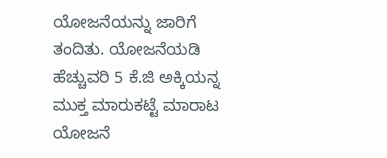ಯೋಜನೆಯನ್ನು ಜಾರಿಗೆ ತಂದಿತು. ಯೋಜನೆಯಡಿ ಹೆಚ್ಚುವರಿ 5 ಕೆ.ಜಿ ಅಕ್ಕಿಯನ್ನ ಮುಕ್ತ ಮಾರುಕಟ್ಟೆ ಮಾರಾಟ ಯೋಜನೆ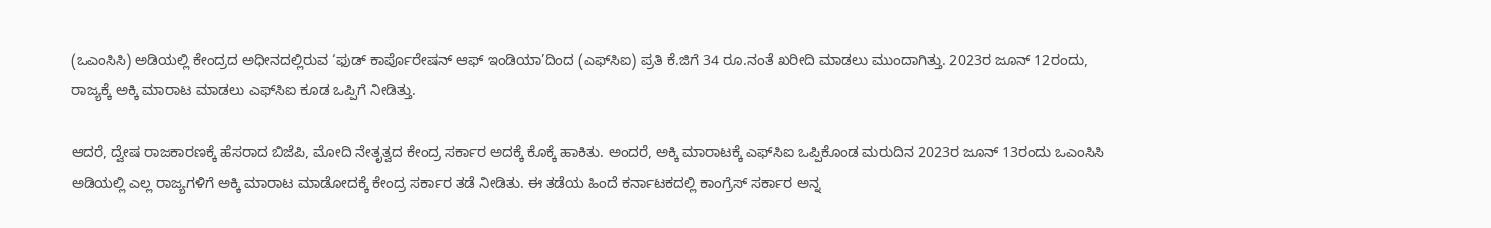(ಒಎಂಸಿಸಿ) ಅಡಿಯಲ್ಲಿ ಕೇಂದ್ರದ ಅಧೀನದಲ್ಲಿರುವ ‘ಫುಡ್‌ ಕಾರ್ಪೊರೇಷನ್ ಆಫ್‌ ಇಂಡಿಯಾ’ದಿಂದ (ಎಫ್‌ಸಿಐ) ಪ್ರತಿ ಕೆ.ಜಿಗೆ 34 ರೂ.ನಂತೆ ಖರೀದಿ ಮಾಡಲು ಮುಂದಾಗಿತ್ತು. 2023ರ ಜೂನ್ 12ರಂದು, ರಾಜ್ಯಕ್ಕೆ ಅಕ್ಕಿ ಮಾರಾಟ ಮಾಡಲು ಎಫ್‌ಸಿಐ ಕೂಡ ಒಪ್ಪಿಗೆ ನೀಡಿತ್ತು.

ಆದರೆ, ದ್ವೇಷ ರಾಜಕಾರಣಕ್ಕೆ ಹೆಸರಾದ ಬಿಜೆಪಿ, ಮೋದಿ ನೇತೃತ್ವದ ಕೇಂದ್ರ ಸರ್ಕಾರ ಅದಕ್ಕೆ ಕೊಕ್ಕೆ ಹಾಕಿತು. ಅಂದರೆ, ಅಕ್ಕಿ ಮಾರಾಟಕ್ಕೆ ಎಫ್‌ಸಿಐ ಒಪ್ಪಿಕೊಂಡ ಮರುದಿನ 2023ರ ಜೂನ್‌ 13ರಂದು ಒಎಂಸಿಸಿ ಅಡಿಯಲ್ಲಿ ಎಲ್ಲ ರಾಜ್ಯಗಳಿಗೆ ಅಕ್ಕಿ ಮಾರಾಟ ಮಾಡೋದಕ್ಕೆ ಕೇಂದ್ರ ಸರ್ಕಾರ ತಡೆ ನೀಡಿತು. ಈ ತಡೆಯ ಹಿಂದೆ ಕರ್ನಾಟಕದಲ್ಲಿ ಕಾಂಗ್ರೆಸ್‌ ಸರ್ಕಾರ ಅನ್ನ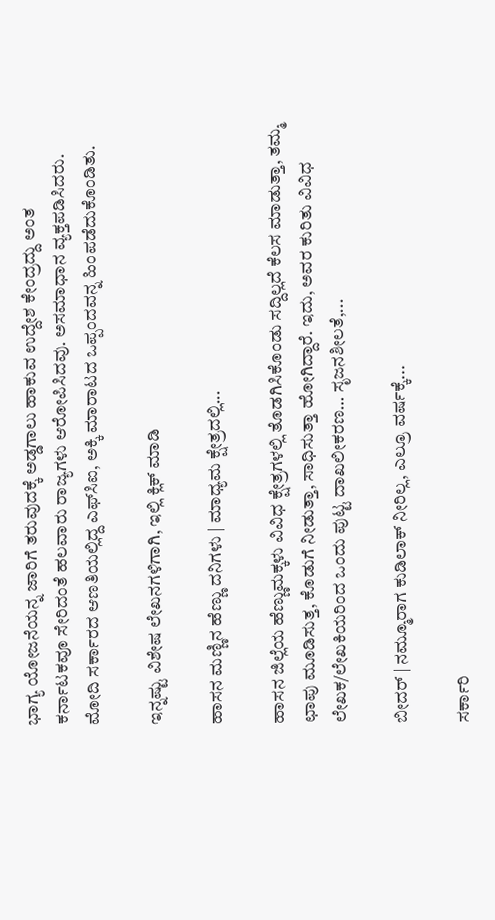ಭಾಗ್ಯ ಯೋಜನೆಯನ್ನ ಜಾರಿಗೆ ತರುವುದಕ್ಕೆ ಅಡ್ಡಗಾಲು ಹಾಕುವ ಉದ್ದೇಶ ಕೇಂದ್ರದ್ದು ಅಂತ ಕರ್ನಾಟಕವೂ ಸೇರಿದಂತೆ ಹಲವಾರು ರಾಜ್ಯಗಳು ಆರೋಪಿಸಿದವು. ಅಸಮಾಧಾನ ವ್ಯಕ್ತಪಡಿಸಿದರು. ಮೋದಿ ಸರ್ಕಾರದ ಆಣತಿಯಲ್ಲಿದ್ದ ಎಫ್‌ಸಿಐ, ಅಕ್ಕಿ ಮಾರಾಟದ ಒಪ್ಪಂದವನ್ನ ಹಿಂಪಡೆದುಕೊಂಡಿತು.

ಇನ್ನಷ್ಟು ವಿಶೇಷ ಲೇಖನಗಳಿಗಾಗಿ, ಇಲ್ಲಿ ಕ್ಲಿಕ್ ಮಾಡಿ

ಹಾಸನ ಮಣ್ಣಿನ ಹೆಣ್ಣು ದನಿಗಳು | ಮಾಧ್ಯಮ ಕ್ಷೇತ್ರದಲ್ಲಿ...

ಹಾಸನ ಜಿಲ್ಲೆಯ ಹೆಣ್ಣುಮಕ್ಕಳು ವಿವಿಧ ಕ್ಷೇತ್ರಗಳಲ್ಲಿ ತೊಡಗಿಸಿಕೊಂಡು ಸದ್ದಿಲ್ಲದೆ ಕೆಲಸ ಮಾಡುತ್ತಾ, ತಮ್ಮ ಛಾಪು ಮೂಡಿಸುತ್ತ, ಕೊಡುಗೆ ನೀಡುತ್ತಾ, ಸಾಧಿಸುತ್ತಾ ಹೋಗಿದ್ದಾರೆ. ಇದು, ಅವರ ಕುರಿತು ವಿವಿಧ ಲೇಖಕ/ಲೇಖಕಿಯರಿಂದ ಒಂದು ಪುಟ್ಟ ದಾಖಲೀಕರಣ… ಸೃಜನಶೀಲತೆ,...

ಬೀದರ್ | ನಮ್ಮೂರಾಗ ಕುಡಿಲಾಕ್ ನೀರಿಲ್ಲ, ಎಲ್ರೂ ವರ್ಷಕ್ಕೆ...

ಸರ್ಕಾರಿ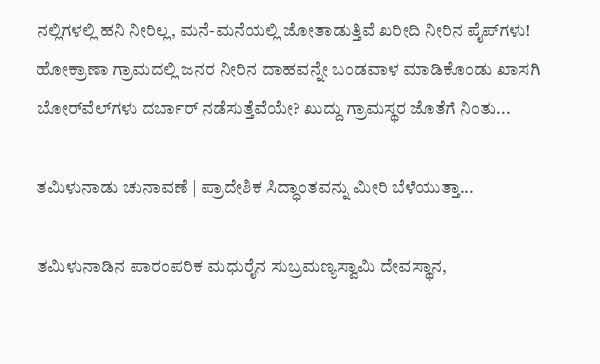ನಲ್ಲಿಗಳಲ್ಲಿ ಹನಿ ನೀರಿಲ್ಲ, ಮನೆ-ಮನೆಯಲ್ಲಿ ಜೋತಾಡುತ್ತಿವೆ ಖರೀದಿ ನೀರಿನ ಪೈಪ್‌ಗಳು! ಹೋಕ್ರಾಣಾ ಗ್ರಾಮದಲ್ಲಿ ಜನರ ನೀರಿನ ದಾಹವನ್ನೇ ಬಂಡವಾಳ ಮಾಡಿಕೊಂಡು ಖಾಸಗಿ ಬೋರ್‌ವೆಲ್‌ಗಳು ದರ್ಬಾರ್‌ ನಡೆಸುತ್ತೆವೆಯೇ? ಖುದ್ದು ಗ್ರಾಮಸ್ಥರ ಜೊತೆಗೆ ನಿಂತು...

ತಮಿಳುನಾಡು ಚುನಾವಣೆ | ಪ್ರಾದೇಶಿಕ ಸಿದ್ಧಾಂತವನ್ನು ಮೀರಿ ಬೆಳೆಯುತ್ತಾ...

ತಮಿಳುನಾಡಿನ ಪಾರಂಪರಿಕ ಮಧುರೈನ ಸುಬ್ರಮಣ್ಯಸ್ವಾಮಿ ದೇವಸ್ಥಾನ,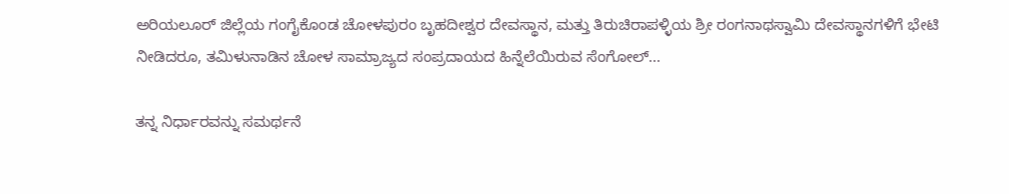ಅರಿಯಲೂರ್ ಜಿಲ್ಲೆಯ ಗಂಗೈಕೊಂಡ ಚೋಳಪುರಂ ಬೃಹದೀಶ್ವರ ದೇವಸ್ಥಾನ, ಮತ್ತು ತಿರುಚಿರಾಪಳ್ಳಿಯ ಶ್ರೀ ರಂಗನಾಥಸ್ವಾಮಿ ದೇವಸ್ಥಾನಗಳಿಗೆ ಭೇಟಿ ನೀಡಿದರೂ, ತಮಿಳುನಾಡಿನ ಚೋಳ ಸಾಮ್ರಾಜ್ಯದ ಸಂಪ್ರದಾಯದ ಹಿನ್ನೆಲೆಯಿರುವ ಸೆಂಗೋಲ್...

ತನ್ನ ನಿರ್ಧಾರವನ್ನು ಸಮರ್ಥನೆ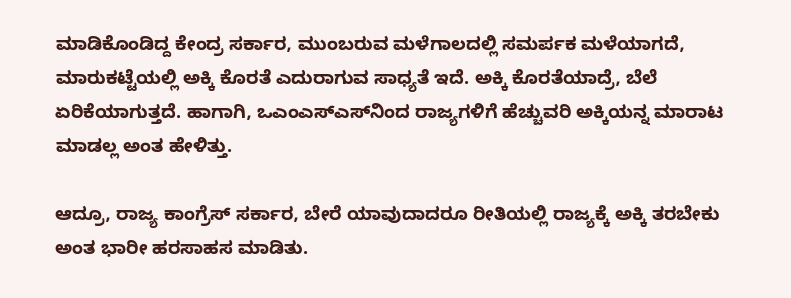ಮಾಡಿಕೊಂಡಿದ್ದ ಕೇಂದ್ರ ಸರ್ಕಾರ, ಮುಂಬರುವ ಮಳೆಗಾಲದಲ್ಲಿ ಸಮರ್ಪಕ ಮಳೆಯಾಗದೆ, ಮಾರುಕಟ್ಟೆಯಲ್ಲಿ ಅಕ್ಕಿ ಕೊರತೆ ಎದುರಾಗುವ ಸಾಧ್ಯತೆ ಇದೆ. ಅಕ್ಕಿ ಕೊರತೆಯಾದ್ರೆ, ಬೆಲೆ ಏರಿಕೆಯಾಗುತ್ತದೆ. ಹಾಗಾಗಿ, ಒಎಂಎಸ್‌ಎಸ್‌ನಿಂದ ರಾಜ್ಯಗಳಿಗೆ ಹೆಚ್ಚುವರಿ ಅಕ್ಕಿಯನ್ನ ಮಾರಾಟ ಮಾಡಲ್ಲ ಅಂತ ಹೇಳಿತ್ತು.

ಆದ್ರೂ, ರಾಜ್ಯ ಕಾಂಗ್ರೆಸ್‌ ಸರ್ಕಾರ, ಬೇರೆ ಯಾವುದಾದರೂ ರೀತಿಯಲ್ಲಿ ರಾಜ್ಯಕ್ಕೆ ಅಕ್ಕಿ ತರಬೇಕು ಅಂತ ಭಾರೀ ಹರಸಾಹಸ ಮಾಡಿತು.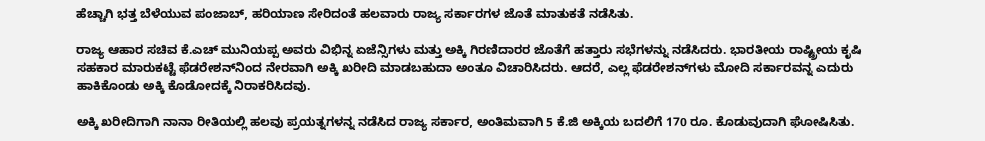ಹೆಚ್ಚಾಗಿ ಭತ್ತ ಬೆಳೆಯುವ ಪಂಜಾಬ್, ಹರಿಯಾಣ ಸೇರಿದಂತೆ ಹಲವಾರು ರಾಜ್ಯ ಸರ್ಕಾರಗಳ ಜೊತೆ ಮಾತುಕತೆ ನಡೆಸಿತು.

ರಾಜ್ಯ ಆಹಾರ ಸಚಿವ ಕೆ.ಎಚ್ ಮುನಿಯಪ್ಪ ಅವರು ವಿಭಿನ್ನ ಏಜೆನ್ಸಿಗಳು ಮತ್ತು ಅಕ್ಕಿ ಗಿರಣಿದಾರರ ಜೊತೆಗೆ ಹತ್ತಾರು ಸಭೆಗಳನ್ನು ನಡೆಸಿದರು. ಭಾರತೀಯ ರಾಷ್ಟ್ರೀಯ ಕೃಷಿ ಸಹಕಾರ ಮಾರುಕಟ್ಟೆ ಫೆಡರೇಶನ್‌ನಿಂದ ನೇರವಾಗಿ ಅಕ್ಕಿ ಖರೀದಿ ಮಾಡಬಹುದಾ ಅಂತೂ ವಿಚಾರಿಸಿದರು. ಆದರೆ, ಎಲ್ಲ ಫೆಡರೇಶನ್‌ಗಳು ಮೋದಿ ಸರ್ಕಾರವನ್ನ ಎದುರು ಹಾಕಿಕೊಂಡು ಅಕ್ಕಿ ಕೊಡೋದಕ್ಕೆ ನಿರಾಕರಿಸಿದವು.

ಅಕ್ಕಿ ಖರೀದಿಗಾಗಿ ನಾನಾ ರೀತಿಯಲ್ಲಿ ಹಲವು ಪ್ರಯತ್ನಗಳನ್ನ ನಡೆಸಿದ ರಾಜ್ಯ ಸರ್ಕಾರ, ಅಂತಿಮವಾಗಿ 5 ಕೆ.ಜಿ ಅಕ್ಕಿಯ ಬದಲಿಗೆ 170 ರೂ. ಕೊಡುವುದಾಗಿ ಘೋಷಿಸಿತು.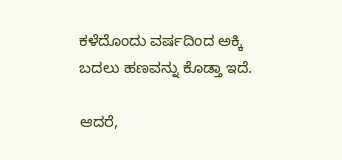ಕಳೆದೊಂದು ವರ್ಷದಿಂದ ಅಕ್ಕಿ ಬದಲು ಹಣವನ್ನು ಕೊಡ್ತಾ ಇದೆ.

ಆದರೆ,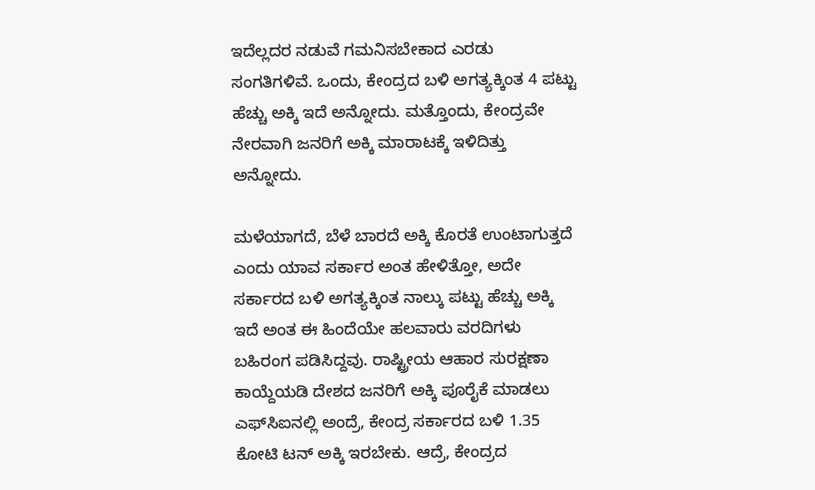ಇದೆಲ್ಲದರ ನಡುವೆ ಗಮನಿಸಬೇಕಾದ ಎರಡು ಸಂಗತಿಗಳಿವೆ. ಒಂದು, ಕೇಂದ್ರದ ಬಳಿ ಅಗತ್ಯಕ್ಕಿಂತ 4 ಪಟ್ಟು ಹೆಚ್ಚು ಅಕ್ಕಿ ಇದೆ ಅನ್ನೋದು. ಮತ್ತೊಂದು, ಕೇಂದ್ರವೇ ನೇರವಾಗಿ ಜನರಿಗೆ ಅಕ್ಕಿ ಮಾರಾಟಕ್ಕೆ ಇಳಿದಿತ್ತು ಅನ್ನೋದು.

ಮಳೆಯಾಗದೆ, ಬೆಳೆ ಬಾರದೆ ಅಕ್ಕಿ ಕೊರತೆ ಉಂಟಾಗುತ್ತದೆ ಎಂದು ಯಾವ ಸರ್ಕಾರ ಅಂತ ಹೇಳಿತ್ತೋ, ಅದೇ ಸರ್ಕಾರದ ಬಳಿ ಅಗತ್ಯಕ್ಕಿಂತ ನಾಲ್ಕು ಪಟ್ಟು ಹೆಚ್ಚು ಅಕ್ಕಿ ಇದೆ ಅಂತ ಈ ಹಿಂದೆಯೇ ಹಲವಾರು ವರದಿಗಳು ಬಹಿರಂಗ ಪಡಿಸಿದ್ದವು. ರಾಷ್ಟ್ರೀಯ ಆಹಾರ ಸುರಕ್ಷಣಾ ಕಾಯ್ದೆಯಡಿ ದೇಶದ ಜನರಿಗೆ ಅಕ್ಕಿ ಪೂರೈಕೆ ಮಾಡಲು ಎಫ್‌ಸಿಐನಲ್ಲಿ ಅಂದ್ರೆ, ಕೇಂದ್ರ ಸರ್ಕಾರದ ಬಳಿ 1.35 ಕೋಟಿ ಟನ್‌ ಅಕ್ಕಿ ಇರಬೇಕು. ಆದ್ರೆ, ಕೇಂದ್ರದ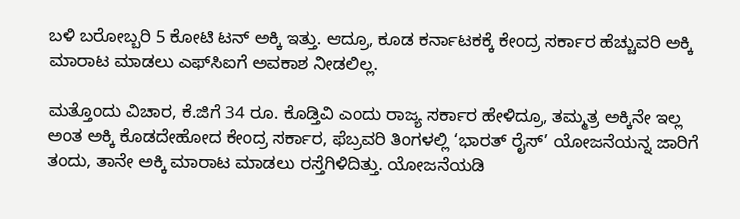ಬಳಿ ಬರೋಬ್ಬರಿ 5 ಕೋಟಿ ಟನ್‌ ಅಕ್ಕಿ ಇತ್ತು. ಆದ್ರೂ, ಕೂಡ ಕರ್ನಾಟಕಕ್ಕೆ ಕೇಂದ್ರ ಸರ್ಕಾರ ಹೆಚ್ಚುವರಿ ಅಕ್ಕಿ ಮಾರಾಟ ಮಾಡಲು ಎಫ್‌ಸಿಐಗೆ ಅವಕಾಶ ನೀಡಲಿಲ್ಲ.

ಮತ್ತೊಂದು ವಿಚಾರ, ಕೆ.ಜಿಗೆ 34 ರೂ. ಕೊಡ್ತಿವಿ ಎಂದು ರಾಜ್ಯ ಸರ್ಕಾರ ಹೇಳಿದ್ರೂ, ತಮ್ಮತ್ರ ಅಕ್ಕಿನೇ ಇಲ್ಲ ಅಂತ ಅಕ್ಕಿ ಕೊಡದೇಹೋದ ಕೇಂದ್ರ ಸರ್ಕಾರ, ಫೆಬ್ರವರಿ ತಿಂಗಳಲ್ಲಿ ‘ಭಾರತ್ ರೈಸ್‌’ ಯೋಜನೆಯನ್ನ ಜಾರಿಗೆ ತಂದು, ತಾನೇ ಅಕ್ಕಿ ಮಾರಾಟ ಮಾಡಲು ರಸ್ತೆಗಿಳಿದಿತ್ತು. ಯೋಜನೆಯಡಿ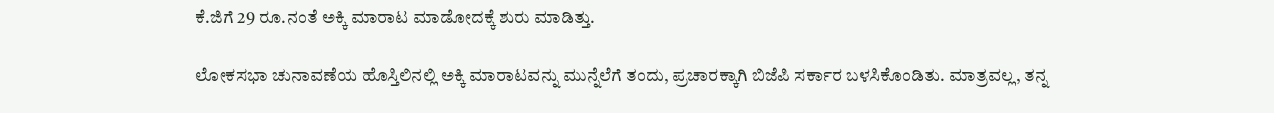ಕೆ.ಜಿಗೆ 29 ರೂ.ನಂತೆ ಅಕ್ಕಿ ಮಾರಾಟ ಮಾಡೋದಕ್ಕೆ ಶುರು ಮಾಡಿತ್ತು.

ಲೋಕಸಭಾ ಚುನಾವಣೆಯ ಹೊಸ್ತಿಲಿನಲ್ಲಿ ಅಕ್ಕಿ ಮಾರಾಟವನ್ನು ಮುನ್ನೆಲೆಗೆ ತಂದು, ಪ್ರಚಾರಕ್ಕಾಗಿ ಬಿಜೆಪಿ ಸರ್ಕಾರ ಬಳಸಿಕೊಂಡಿತು. ಮಾತ್ರವಲ್ಲ, ತನ್ನ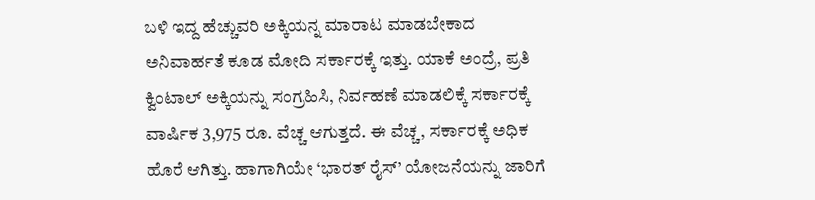ಬಳಿ ಇದ್ದ ಹೆಚ್ಚುವರಿ ಅಕ್ಕಿಯನ್ನ ಮಾರಾಟ ಮಾಡಬೇಕಾದ ಅನಿವಾರ್ಹತೆ ಕೂಡ ಮೋದಿ ಸರ್ಕಾರಕ್ಕೆ ಇತ್ತು. ಯಾಕೆ ಅಂದ್ರೆ, ಪ್ರತಿ ಕ್ವಿಂಟಾಲ್ ಅಕ್ಕಿಯನ್ನು ಸಂಗ್ರಹಿಸಿ, ನಿರ್ವಹಣೆ ಮಾಡಲಿಕ್ಕೆ ಸರ್ಕಾರಕ್ಕೆ ವಾರ್ಷಿಕ 3,975 ರೂ. ವೆಚ್ಚ ಆಗುತ್ತದೆ. ಈ ವೆಚ್ಚ, ಸರ್ಕಾರಕ್ಕೆ ಅಧಿಕ ಹೊರೆ ಆಗಿತ್ತು. ಹಾಗಾಗಿಯೇ ‘ಭಾರತ್ ರೈಸ್’ ಯೋಜನೆಯನ್ನು ಜಾರಿಗೆ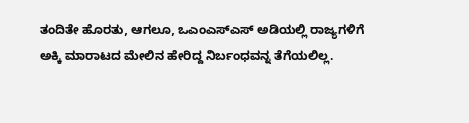ತಂದಿತೇ ಹೊರತು, ಆಗಲೂ, ಒಎಂಎಸ್‌ಎಸ್‌ ಅಡಿಯಲ್ಲಿ ರಾಜ್ಯಗಳಿಗೆ ಅಕ್ಕಿ ಮಾರಾಟದ ಮೇಲಿನ ಹೇರಿದ್ದ ನಿರ್ಬಂಧವನ್ನ ತೆಗೆಯಲಿಲ್ಲ.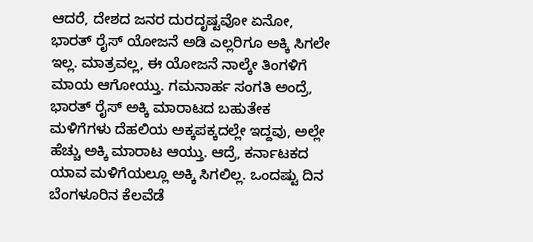ಆದರೆ, ದೇಶದ ಜನರ ದುರದೃಷ್ಟವೋ ಏನೋ, ಭಾರತ್ ರೈಸ್ ಯೋಜನೆ ಅಡಿ ಎಲ್ಲರಿಗೂ ಅಕ್ಕಿ ಸಿಗಲೇ ಇಲ್ಲ. ಮಾತ್ರವಲ್ಲ, ಈ ಯೋಜನೆ ನಾಲ್ಕೇ ತಿಂಗಳಿಗೆ ಮಾಯ ಆಗೋಯ್ತು. ಗಮನಾರ್ಹ ಸಂಗತಿ ಅಂದ್ರೆ, ಭಾರತ್ ರೈಸ್‌ ಅಕ್ಕಿ ಮಾರಾಟದ ಬಹುತೇಕ ಮಳಿಗೆಗಳು ದೆಹಲಿಯ ಅಕ್ಕಪಕ್ಕದಲ್ಲೇ ಇದ್ದವು, ಅಲ್ಲೇ ಹೆಚ್ಚು ಅಕ್ಕಿ ಮಾರಾಟ ಆಯ್ತು. ಆದ್ರೆ, ಕರ್ನಾಟಕದ ಯಾವ ಮಳಿಗೆಯಲ್ಲೂ ಅಕ್ಕಿ ಸಿಗಲಿಲ್ಲ. ಒಂದಷ್ಟು ದಿನ ಬೆಂಗಳೂರಿನ ಕೆಲವೆಡೆ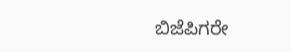ಬಿಜೆಪಿಗರೇ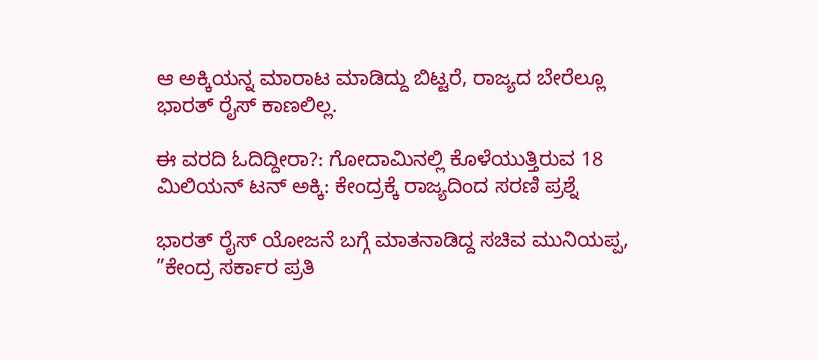ಆ ಅಕ್ಕಿಯನ್ನ ಮಾರಾಟ ಮಾಡಿದ್ದು ಬಿಟ್ಟರೆ, ರಾಜ್ಯದ ಬೇರೆಲ್ಲೂ ಭಾರತ್ ರೈಸ್ ಕಾಣಲಿಲ್ಲ.

ಈ ವರದಿ ಓದಿದ್ದೀರಾ?: ಗೋದಾಮಿನಲ್ಲಿ ಕೊಳೆಯುತ್ತಿರುವ 18 ಮಿಲಿಯನ್ ಟನ್ ಅಕ್ಕಿ: ಕೇಂದ್ರಕ್ಕೆ ರಾಜ್ಯದಿಂದ ಸರಣಿ ಪ್ರಶ್ನೆ

ಭಾರತ್ ರೈಸ್ ಯೋಜನೆ ಬಗ್ಗೆ ಮಾತನಾಡಿದ್ದ ಸಚಿವ ಮುನಿಯಪ್ಪ, ”ಕೇಂದ್ರ ಸರ್ಕಾರ ಪ್ರತಿ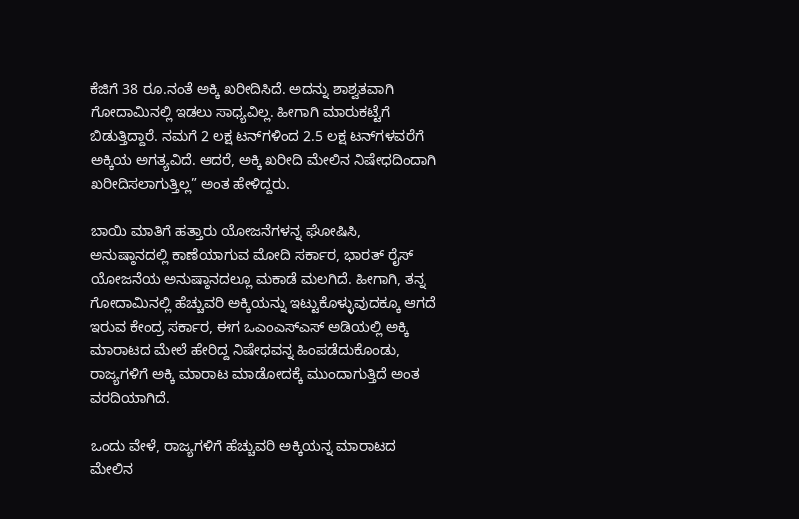ಕೆಜಿಗೆ 38 ರೂ.ನಂತೆ ಅಕ್ಕಿ ಖರೀದಿಸಿದೆ. ಅದನ್ನು ಶಾಶ್ವತವಾಗಿ ಗೋದಾಮಿನಲ್ಲಿ ಇಡಲು ಸಾಧ್ಯವಿಲ್ಲ. ಹೀಗಾಗಿ ಮಾರುಕಟ್ಟೆಗೆ ಬಿಡುತ್ತಿದ್ದಾರೆ. ನಮಗೆ 2 ಲಕ್ಷ ಟನ್‌ಗಳಿಂದ 2.5 ಲಕ್ಷ ಟನ್‌ಗಳವರೆಗೆ ಅಕ್ಕಿಯ ಅಗತ್ಯವಿದೆ. ಆದರೆ, ಅಕ್ಕಿ ಖರೀದಿ ಮೇಲಿನ ನಿಷೇಧದಿಂದಾಗಿ ಖರೀದಿಸಲಾಗುತ್ತಿಲ್ಲ” ಅಂತ ಹೇಳಿದ್ದರು.

ಬಾಯಿ ಮಾತಿಗೆ ಹತ್ತಾರು ಯೋಜನೆಗಳನ್ನ ಘೋಷಿಸಿ, ಅನುಷ್ಠಾನದಲ್ಲಿ ಕಾಣೆಯಾಗುವ ಮೋದಿ ಸರ್ಕಾರ, ಭಾರತ್ ರೈಸ್‌ ಯೋಜನೆಯ ಅನುಷ್ಠಾನದಲ್ಲೂ ಮಕಾಡೆ ಮಲಗಿದೆ. ಹೀಗಾಗಿ, ತನ್ನ ಗೋದಾಮಿನಲ್ಲಿ ಹೆಚ್ಚುವರಿ ಅಕ್ಕಿಯನ್ನು ಇಟ್ಟುಕೊಳ್ಳುವುದಕ್ಕೂ ಆಗದೆ ಇರುವ ಕೇಂದ್ರ ಸರ್ಕಾರ, ಈಗ ಒಎಂಎಸ್‌ಎಸ್‌ ಅಡಿಯಲ್ಲಿ ಅಕ್ಕಿ ಮಾರಾಟದ ಮೇಲೆ ಹೇರಿದ್ದ ನಿಷೇಧವನ್ನ ಹಿಂಪಡೆದುಕೊಂಡು, ರಾಜ್ಯಗಳಿಗೆ ಅಕ್ಕಿ ಮಾರಾಟ ಮಾಡೋದಕ್ಕೆ ಮುಂದಾಗುತ್ತಿದೆ ಅಂತ ವರದಿಯಾಗಿದೆ.

ಒಂದು ವೇಳೆ, ರಾಜ್ಯಗಳಿಗೆ ಹೆಚ್ಚುವರಿ ಅಕ್ಕಿಯನ್ನ ಮಾರಾಟದ ಮೇಲಿನ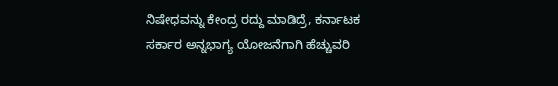ನಿಷೇಧವನ್ನು ಕೇಂದ್ರ ರದ್ದು ಮಾಡಿದ್ರೆ, ಕರ್ನಾಟಕ ಸರ್ಕಾರ ಅನ್ನಭಾಗ್ಯ ಯೋಜನೆಗಾಗಿ ಹೆಚ್ಚುವರಿ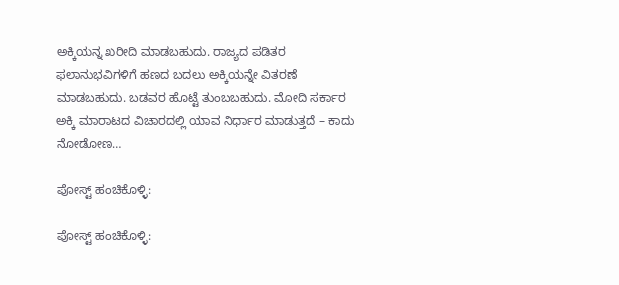ಅಕ್ಕಿಯನ್ನ ಖರೀದಿ ಮಾಡಬಹುದು. ರಾಜ್ಯದ ಪಡಿತರ ಫಲಾನುಭವಿಗಳಿಗೆ ಹಣದ ಬದಲು ಅಕ್ಕಿಯನ್ನೇ ವಿತರಣೆ ಮಾಡಬಹುದು. ಬಡವರ ಹೊಟ್ಟೆ ತುಂಬಬಹುದು. ಮೋದಿ ಸರ್ಕಾರ ಅಕ್ಕಿ ಮಾರಾಟದ ವಿಚಾರದಲ್ಲಿ ಯಾವ ನಿರ್ಧಾರ ಮಾಡುತ್ತದೆ – ಕಾದು ನೋಡೋಣ…

ಪೋಸ್ಟ್ ಹಂಚಿಕೊಳ್ಳಿ:

ಪೋಸ್ಟ್ ಹಂಚಿಕೊಳ್ಳಿ: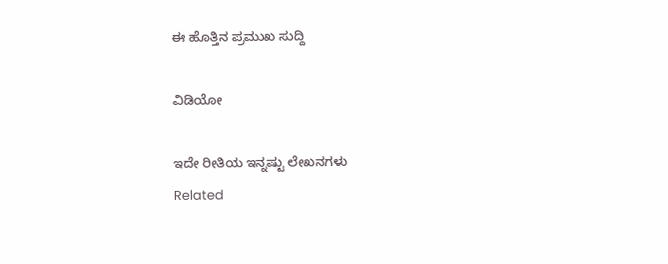ಈ ಹೊತ್ತಿನ ಪ್ರಮುಖ ಸುದ್ದಿ

ವಿಡಿಯೋ

ಇದೇ ರೀತಿಯ ಇನ್ನಷ್ಟು ಲೇಖನಗಳು
Related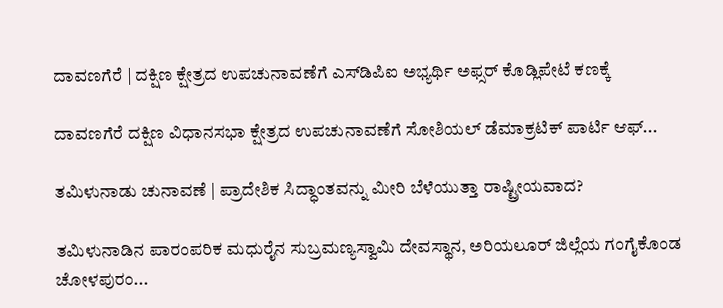ದಾವಣಗೆರೆ | ದಕ್ಷಿಣ ಕ್ಷೇತ್ರದ ಉಪಚುನಾವಣೆಗೆ ಎಸ್‌ಡಿಪಿಐ ಅಭ್ಯರ್ಥಿ ಅಫ್ಸರ್ ಕೊಡ್ಲಿಪೇಟೆ ಕಣಕ್ಕೆ

ದಾವಣಗೆರೆ ದಕ್ಷಿಣ ವಿಧಾನಸಭಾ ಕ್ಷೇತ್ರದ ಉಪಚುನಾವಣೆಗೆ ಸೋಶಿಯಲ್ ಡೆಮಾಕ್ರಟಿಕ್ ಪಾರ್ಟಿ ಆಫ್...

ತಮಿಳುನಾಡು ಚುನಾವಣೆ | ಪ್ರಾದೇಶಿಕ ಸಿದ್ಧಾಂತವನ್ನು ಮೀರಿ ಬೆಳೆಯುತ್ತಾ ರಾಷ್ಟ್ರೀಯವಾದ?

ತಮಿಳುನಾಡಿನ ಪಾರಂಪರಿಕ ಮಧುರೈನ ಸುಬ್ರಮಣ್ಯಸ್ವಾಮಿ ದೇವಸ್ಥಾನ, ಅರಿಯಲೂರ್ ಜಿಲ್ಲೆಯ ಗಂಗೈಕೊಂಡ ಚೋಳಪುರಂ...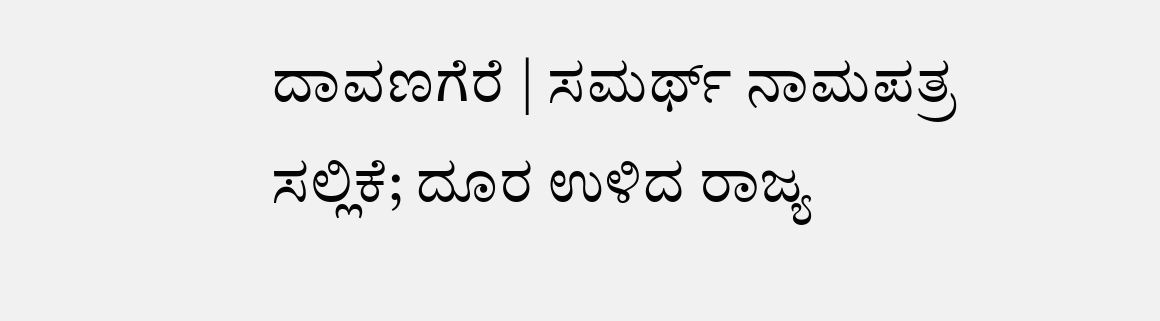ದಾವಣಗೆರೆ | ಸಮರ್ಥ್‌ ನಾಮಪತ್ರ ಸಲ್ಲಿಕೆ; ದೂರ ಉಳಿದ ರಾಜ್ಯ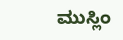ಮುಸ್ಲಿಂ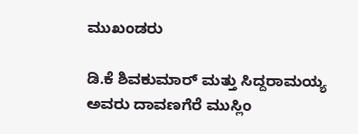ಮುಖಂಡರು

ಡಿ.ಕೆ ಶಿವಕುಮಾರ್ ಮತ್ತು ಸಿದ್ದರಾಮಯ್ಯ ಅವರು ದಾವಣಗೆರೆ ಮುಸ್ಲಿಂ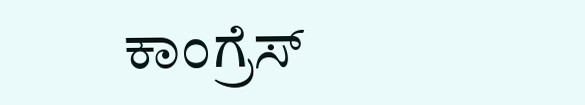ಕಾಂಗ್ರೆಸ್‌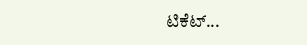ಟಿಕೆಟ್...